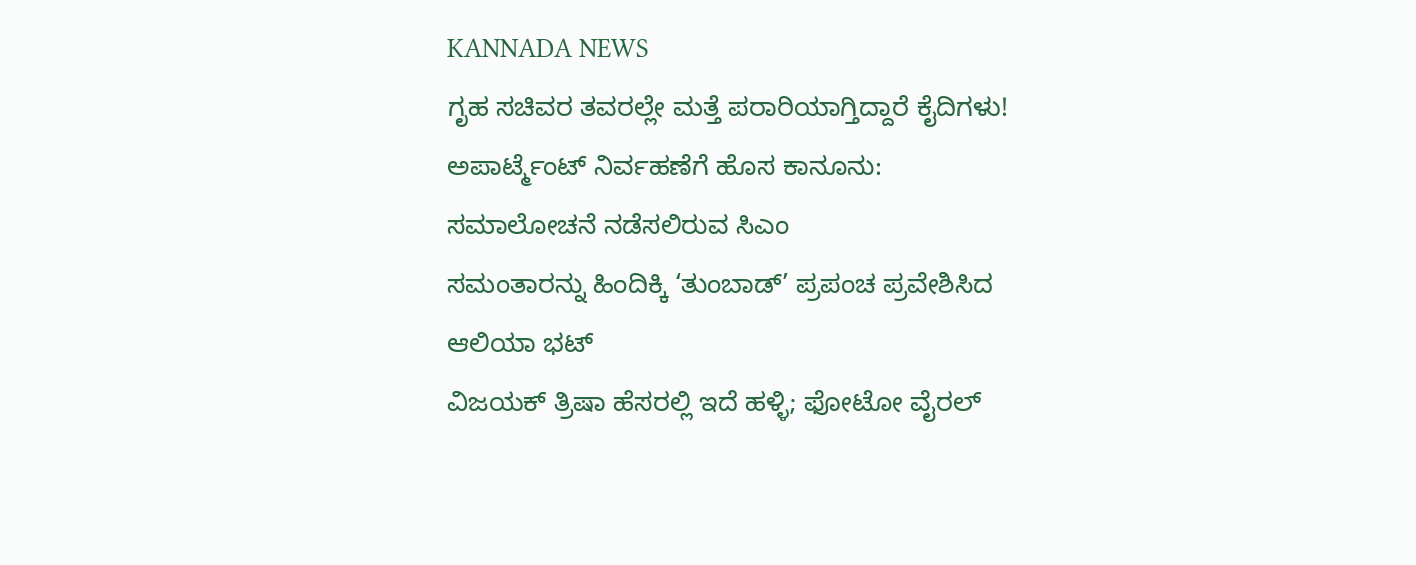KANNADA NEWS
ಗೃಹ ಸಚಿವರ ತವರಲ್ಲೇ ಮತ್ತೆ ಪರಾರಿಯಾಗ್ತಿದ್ದಾರೆ ಕೈದಿಗಳು!
ಅಪಾರ್ಟ್ಮೆಂಟ್ ನಿರ್ವಹಣೆಗೆ ಹೊಸ ಕಾನೂನು: ಸಮಾಲೋಚನೆ ನಡೆಸಲಿರುವ ಸಿಎಂ
ಸಮಂತಾರನ್ನು ಹಿಂದಿಕ್ಕಿ ‘ತುಂಬಾಡ್’ ಪ್ರಪಂಚ ಪ್ರವೇಶಿಸಿದ ಆಲಿಯಾ ಭಟ್
ವಿಜಯಕ್ ತ್ರಿಷಾ ಹೆಸರಲ್ಲಿ ಇದೆ ಹಳ್ಳಿ; ಫೋಟೋ ವೈರಲ್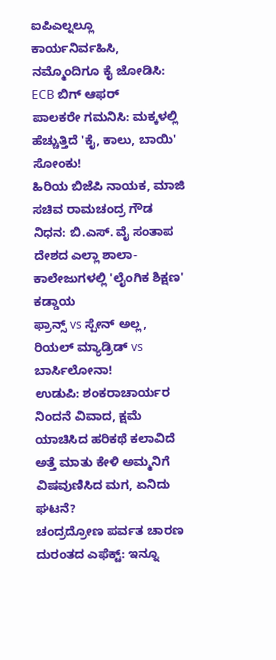ಐಪಿಎಲ್ನಲ್ಲೂ ಕಾರ್ಯನಿರ್ವಹಿಸಿ, ನಮ್ಮೊಂದಿಗೂ ಕೈ ಜೋಡಿಸಿ: ECB ಬಿಗ್ ಆಫರ್
ಪಾಲಕರೇ ಗಮನಿಸಿ: ಮಕ್ಕಳಲ್ಲಿ ಹೆಚ್ಚುತ್ತಿದೆ 'ಕೈ, ಕಾಲು, ಬಾಯಿ' ಸೋಂಕು!
ಹಿರಿಯ ಬಿಜೆಪಿ ನಾಯಕ, ಮಾಜಿ ಸಚಿವ ರಾಮಚಂದ್ರ ಗೌಡ ನಿಧನ: ಬಿ.ಎಸ್. ವೈ ಸಂತಾಪ
ದೇಶದ ಎಲ್ಲಾ ಶಾಲಾ-ಕಾಲೇಜುಗಳಲ್ಲಿ 'ಲೈಂಗಿಕ ಶಿಕ್ಷಣ' ಕಡ್ಡಾಯ
ಫ್ರಾನ್ಸ್ vs ಸ್ಪೇನ್ ಅಲ್ಲ, ರಿಯಲ್ ಮ್ಯಾಡ್ರಿಡ್ vs ಬಾರ್ಸಿಲೋನಾ!
ಉಡುಪಿ: ಶಂಕರಾಚಾರ್ಯರ ನಿಂದನೆ ವಿವಾದ, ಕ್ಷಮೆ ಯಾಚಿಸಿದ ಹರಿಕಥೆ ಕಲಾವಿದೆ
ಅತ್ತೆ ಮಾತು ಕೇಳಿ ಅಮ್ಮನಿಗೆ ವಿಷವುಣಿಸಿದ ಮಗ, ಏನಿದು ಘಟನೆ?
ಚಂದ್ರದ್ರೋಣ ಪರ್ವತ ಚಾರಣ ದುರಂತದ ಎಫೆಕ್ಟ್: ಇನ್ನೂ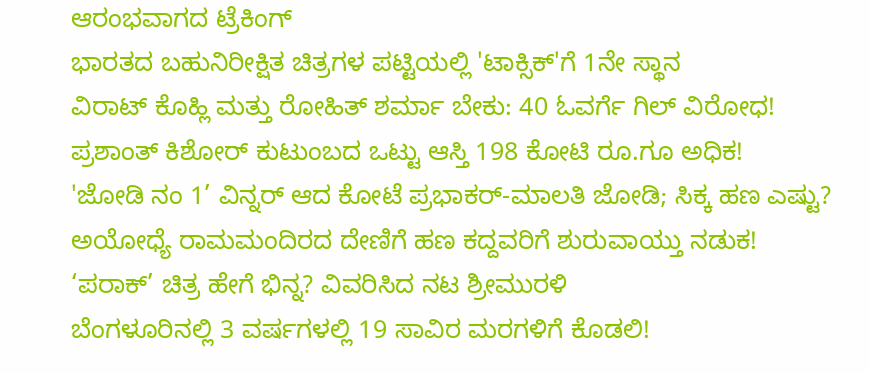ಆರಂಭವಾಗದ ಟ್ರೆಕಿಂಗ್
ಭಾರತದ ಬಹುನಿರೀಕ್ಷಿತ ಚಿತ್ರಗಳ ಪಟ್ಟಿಯಲ್ಲಿ 'ಟಾಕ್ಸಿಕ್'ಗೆ 1ನೇ ಸ್ಥಾನ
ವಿರಾಟ್ ಕೊಹ್ಲಿ ಮತ್ತು ರೋಹಿತ್ ಶರ್ಮಾ ಬೇಕು: 40 ಓವರ್ಗೆ ಗಿಲ್ ವಿರೋಧ!
ಪ್ರಶಾಂತ್ ಕಿಶೋರ್ ಕುಟುಂಬದ ಒಟ್ಟು ಆಸ್ತಿ 198 ಕೋಟಿ ರೂ.ಗೂ ಅಧಿಕ!
'ಜೋಡಿ ನಂ 1’ ವಿನ್ನರ್ ಆದ ಕೋಟೆ ಪ್ರಭಾಕರ್-ಮಾಲತಿ ಜೋಡಿ; ಸಿಕ್ಕ ಹಣ ಎಷ್ಟು?
ಅಯೋಧ್ಯೆ ರಾಮಮಂದಿರದ ದೇಣಿಗೆ ಹಣ ಕದ್ದವರಿಗೆ ಶುರುವಾಯ್ತು ನಡುಕ!
‘ಪರಾಕ್’ ಚಿತ್ರ ಹೇಗೆ ಭಿನ್ನ? ವಿವರಿಸಿದ ನಟ ಶ್ರೀಮುರಳಿ
ಬೆಂಗಳೂರಿನಲ್ಲಿ 3 ವರ್ಷಗಳಲ್ಲಿ 19 ಸಾವಿರ ಮರಗಳಿಗೆ ಕೊಡಲಿ!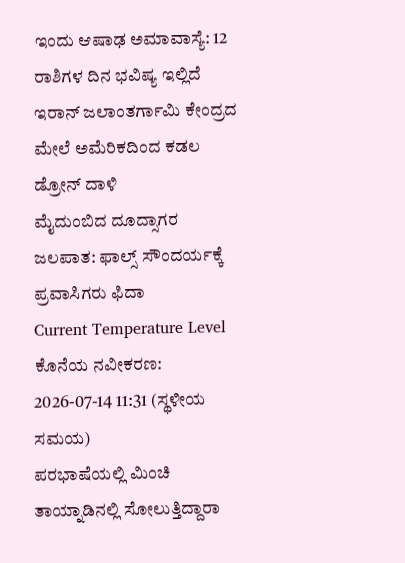ಇಂದು ಆಷಾಢ ಅಮಾವಾಸ್ಯೆ: 12 ರಾಶಿಗಳ ದಿನ ಭವಿಷ್ಯ ಇಲ್ಲಿದೆ
ಇರಾನ್ ಜಲಾಂತರ್ಗಾಮಿ ಕೇಂದ್ರದ ಮೇಲೆ ಅಮೆರಿಕದಿಂದ ಕಡಲ ಡ್ರೋನ್ ದಾಳಿ
ಮೈದುಂಬಿದ ದೂದ್ಸಾಗರ ಜಲಪಾತ: ಫಾಲ್ಸ್ ಸೌಂದರ್ಯಕ್ಕೆ ಪ್ರವಾಸಿಗರು ಫಿದಾ
Current Temperature Level
ಕೊನೆಯ ನವೀಕರಣ: 2026-07-14 11:31 (ಸ್ಥಳೀಯ ಸಮಯ)
ಪರಭಾಷೆಯಲ್ಲಿ ಮಿಂಚಿ ತಾಯ್ನಾಡಿನಲ್ಲಿ ಸೋಲುತ್ತಿದ್ದಾರಾ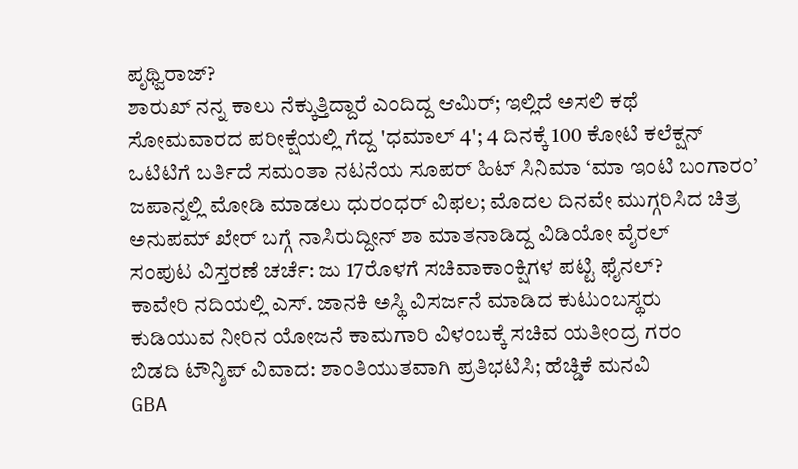ಪೃಥ್ವಿರಾಜ್?
ಶಾರುಖ್ ನನ್ನ ಕಾಲು ನೆಕ್ಕುತ್ತಿದ್ದಾರೆ ಎಂದಿದ್ದ ಆಮಿರ್; ಇಲ್ಲಿದೆ ಅಸಲಿ ಕಥೆ
ಸೋಮವಾರದ ಪರೀಕ್ಷೆಯಲ್ಲಿ ಗೆದ್ದ 'ಧಮಾಲ್ 4'; 4 ದಿನಕ್ಕೆ 100 ಕೋಟಿ ಕಲೆಕ್ಷನ್
ಒಟಿಟಿಗೆ ಬರ್ತಿದೆ ಸಮಂತಾ ನಟನೆಯ ಸೂಪರ್ ಹಿಟ್ ಸಿನಿಮಾ ‘ಮಾ ಇಂಟಿ ಬಂಗಾರಂ’
ಜಪಾನ್ನಲ್ಲಿ ಮೋಡಿ ಮಾಡಲು ಧುರಂಧರ್ ವಿಫಲ; ಮೊದಲ ದಿನವೇ ಮುಗ್ಗರಿಸಿದ ಚಿತ್ರ
ಅನುಪಮ್ ಖೇರ್ ಬಗ್ಗೆ ನಾಸಿರುದ್ದೀನ್ ಶಾ ಮಾತನಾಡಿದ್ದ ವಿಡಿಯೋ ವೈರಲ್
ಸಂಪುಟ ವಿಸ್ತರಣೆ ಚರ್ಚೆ: ಜು 17ರೊಳಗೆ ಸಚಿವಾಕಾಂಕ್ಷಿಗಳ ಪಟ್ಟಿ ಫೈನಲ್?
ಕಾವೇರಿ ನದಿಯಲ್ಲಿ ಎಸ್. ಜಾನಕಿ ಅಸ್ಥಿ ವಿಸರ್ಜನೆ ಮಾಡಿದ ಕುಟುಂಬಸ್ಥರು
ಕುಡಿಯುವ ನೀರಿನ ಯೋಜನೆ ಕಾಮಗಾರಿ ವಿಳಂಬಕ್ಕೆ ಸಚಿವ ಯತೀಂದ್ರ ಗರಂ
ಬಿಡದಿ ಟೌನ್ಶಿಪ್ ವಿವಾದ: ಶಾಂತಿಯುತವಾಗಿ ಪ್ರತಿಭಟಿಸಿ; ಹೆಚ್ಡಿಕೆ ಮನವಿ
GBA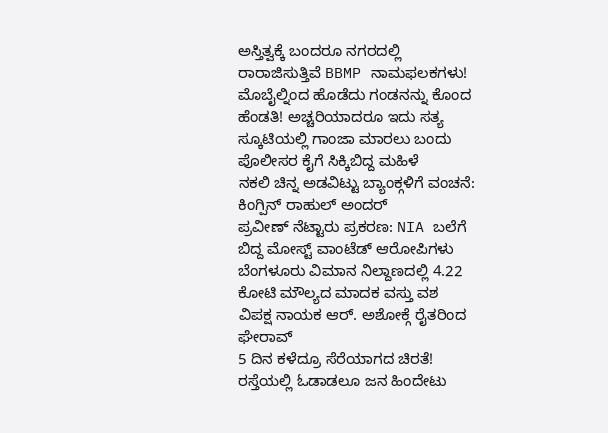ಅಸ್ತಿತ್ವಕ್ಕೆ ಬಂದರೂ ನಗರದಲ್ಲಿ ರಾರಾಜಿಸುತ್ತಿವೆ BBMP ನಾಮಫಲಕಗಳು!
ಮೊಬೈಲ್ನಿಂದ ಹೊಡೆದು ಗಂಡನನ್ನು ಕೊಂದ ಹೆಂಡತಿ! ಅಚ್ಚರಿಯಾದರೂ ಇದು ಸತ್ಯ
ಸ್ಕೂಟಿಯಲ್ಲಿ ಗಾಂಜಾ ಮಾರಲು ಬಂದು ಪೊಲೀಸರ ಕೈಗೆ ಸಿಕ್ಕಿಬಿದ್ದ ಮಹಿಳೆ
ನಕಲಿ ಚಿನ್ನ ಅಡವಿಟ್ಟು ಬ್ಯಾಂಕ್ಗಳಿಗೆ ವಂಚನೆ: ಕಿಂಗ್ಪಿನ್ ರಾಹುಲ್ ಅಂದರ್
ಪ್ರವೀಣ್ ನೆಟ್ಟಾರು ಪ್ರಕರಣ: NIA ಬಲೆಗೆ ಬಿದ್ದ ಮೋಸ್ಟ್ ವಾಂಟೆಡ್ ಆರೋಪಿಗಳು
ಬೆಂಗಳೂರು ವಿಮಾನ ನಿಲ್ದಾಣದಲ್ಲಿ 4.22 ಕೋಟಿ ಮೌಲ್ಯದ ಮಾದಕ ವಸ್ತು ವಶ
ವಿಪಕ್ಷ ನಾಯಕ ಆರ್. ಅಶೋಕ್ಗೆ ರೈತರಿಂದ ಘೇರಾವ್
5 ದಿನ ಕಳೆದ್ರೂ ಸೆರೆಯಾಗದ ಚಿರತೆ! ರಸ್ತೆಯಲ್ಲಿ ಓಡಾಡಲೂ ಜನ ಹಿಂದೇಟು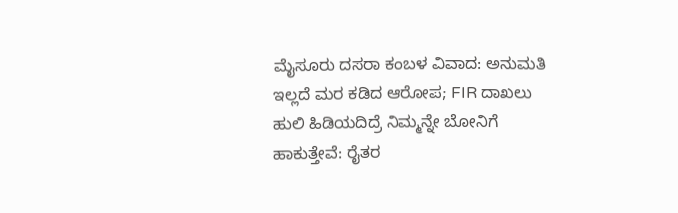ಮೈಸೂರು ದಸರಾ ಕಂಬಳ ವಿವಾದ: ಅನುಮತಿ ಇಲ್ಲದೆ ಮರ ಕಡಿದ ಆರೋಪ; FIR ದಾಖಲು
ಹುಲಿ ಹಿಡಿಯದಿದ್ರೆ ನಿಮ್ಮನ್ನೇ ಬೋನಿಗೆ ಹಾಕುತ್ತೇವೆ: ರೈತರ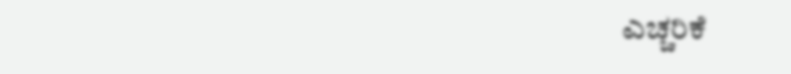ಎಚ್ಚರಿಕೆ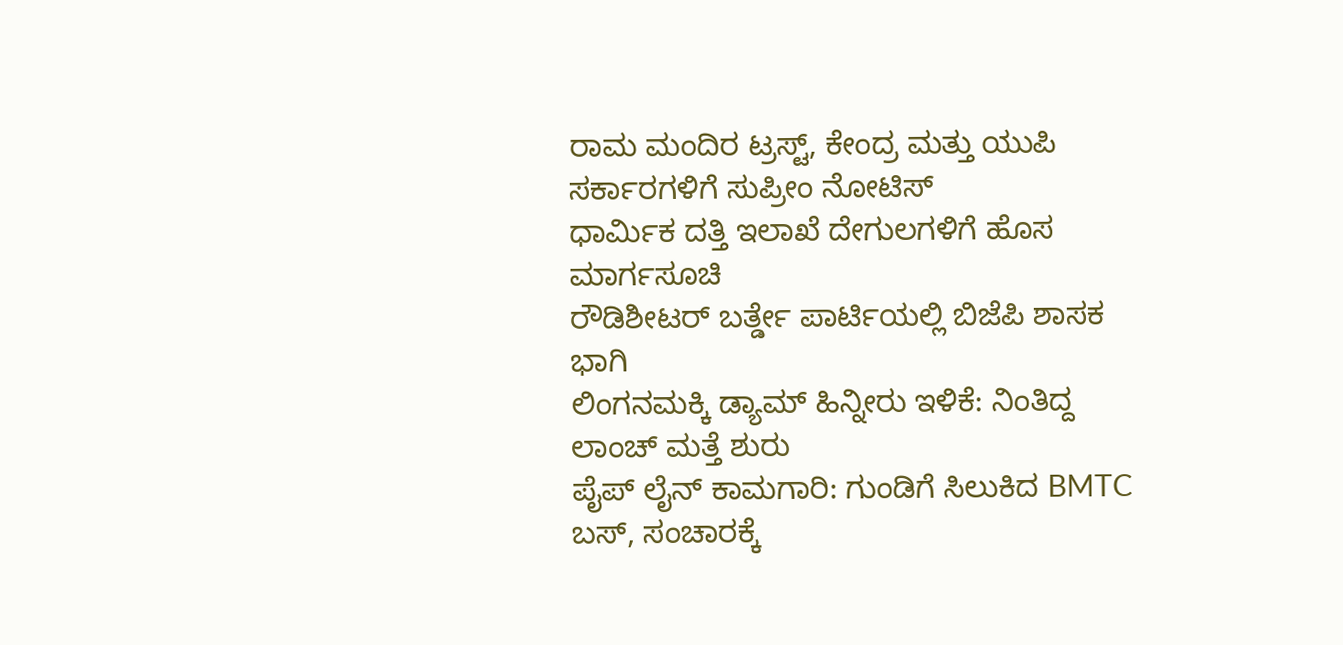ರಾಮ ಮಂದಿರ ಟ್ರಸ್ಟ್, ಕೇಂದ್ರ ಮತ್ತು ಯುಪಿ ಸರ್ಕಾರಗಳಿಗೆ ಸುಪ್ರೀಂ ನೋಟಿಸ್
ಧಾರ್ಮಿಕ ದತ್ತಿ ಇಲಾಖೆ ದೇಗುಲಗಳಿಗೆ ಹೊಸ ಮಾರ್ಗಸೂಚಿ
ರೌಡಿಶೀಟರ್ ಬರ್ತ್ಡೇ ಪಾರ್ಟಿಯಲ್ಲಿ ಬಿಜೆಪಿ ಶಾಸಕ ಭಾಗಿ
ಲಿಂಗನಮಕ್ಕಿ ಡ್ಯಾಮ್ ಹಿನ್ನೀರು ಇಳಿಕೆ: ನಿಂತಿದ್ದ ಲಾಂಚ್ ಮತ್ತೆ ಶುರು
ಪೈಪ್ ಲೈನ್ ಕಾಮಗಾರಿ: ಗುಂಡಿಗೆ ಸಿಲುಕಿದ BMTC ಬಸ್, ಸಂಚಾರಕ್ಕೆ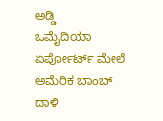ಅಡ್ಡಿ
ಒಮೈದಿಯಾ ಏರ್ಪೋರ್ಟ್ ಮೇಲೆ ಅಮೆರಿಕ ಬಾಂಬ್ ದಾಳಿ